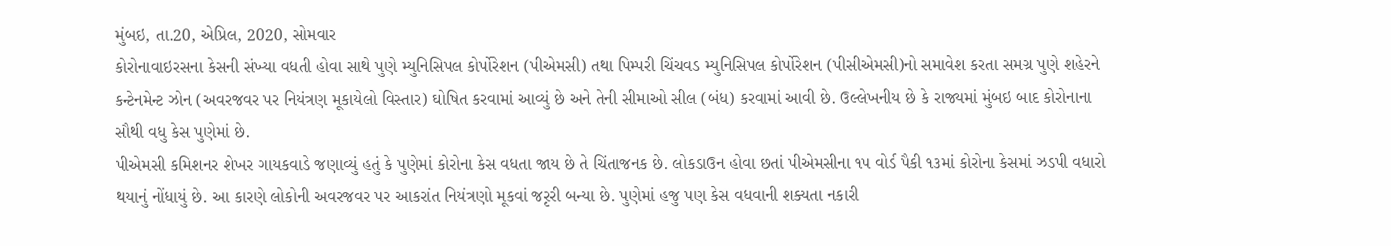મુંબઇ, તા.20, એપ્રિલ, 2020, સોમવાર
કોરોનાવાઇરસના કેસની સંખ્યા વધતી હોવા સાથે પુણે મ્યુનિસિપલ કોર્પોરેશન (પીએમસી) તથા પિમ્પરી ચિંચવડ મ્યુનિસિપલ કોર્પોરેશન (પીસીએમસી)નો સમાવેશ કરતા સમગ્ર પુણે શહેરને કન્ટેનમેન્ટ ઝોન (અવરજવર પર નિયંત્રણ મૂકાયેલો વિસ્તાર) ઘોષિત કરવામાં આવ્યું છે અને તેની સીમાઓ સીલ (બંધ) કરવામાં આવી છે. ઉલ્લેખનીય છે કે રાજ્યમાં મુંબઇ બાદ કોરોનાના સૌથી વધુ કેસ પુણેમાં છે.
પીએમસી કમિશનર શેખર ગાયકવાડે જણાવ્યું હતું કે પુણેમાં કોરોના કેસ વધતા જાય છે તે ચિંતાજનક છે. લોકડાઉન હોવા છતાં પીએમસીના ૧૫ વોર્ડ પૈકી ૧૩માં કોરોના કેસમાં ઝડપી વધારો થયાનું નોંધાયું છે. આ કારણે લોકોની અવરજવર પર આકરાંત નિયંત્રણો મૂકવાં જરૃરી બન્યા છે. પુણેમાં હજુ પણ કેસ વધવાની શક્યતા નકારી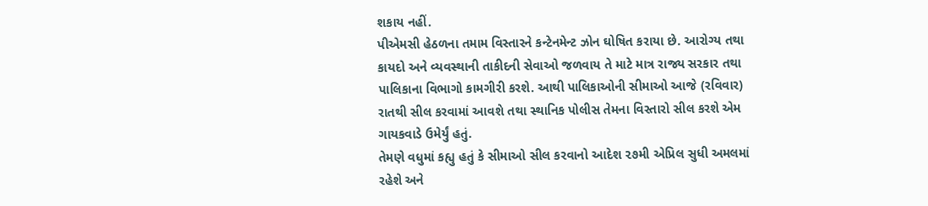શકાય નહીં.
પીએમસી હેઠળના તમામ વિસ્તારને કન્ટેનમેન્ટ ઝોન ઘોષિત કરાયા છે. આરોગ્ય તથા કાયદો અને વ્યવસ્થાની તાકીદની સેવાઓ જળવાય તે માટે માત્ર રાજ્ય સરકાર તથા પાલિકાના વિભાગો કામગીરી કરશે. આથી પાલિકાઓની સીમાઓ આજે (રવિવાર) રાતથી સીલ કરવામાં આવશે તથા સ્થાનિક પોલીસ તેમના વિસ્તારો સીલ કરશે એમ ગાયકવાડે ઉમેર્યું હતું.
તેમણે વધુમાં કહ્યુ હતું કે સીમાઓ સીલ કરવાનો આદેશ ૨૭મી એપ્રિલ સુધી અમલમાં રહેશે અને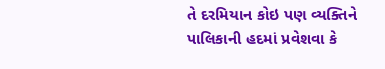તે દરમિયાન કોઇ પણ વ્યક્તિને પાલિકાની હદમાં પ્રવેશવા કે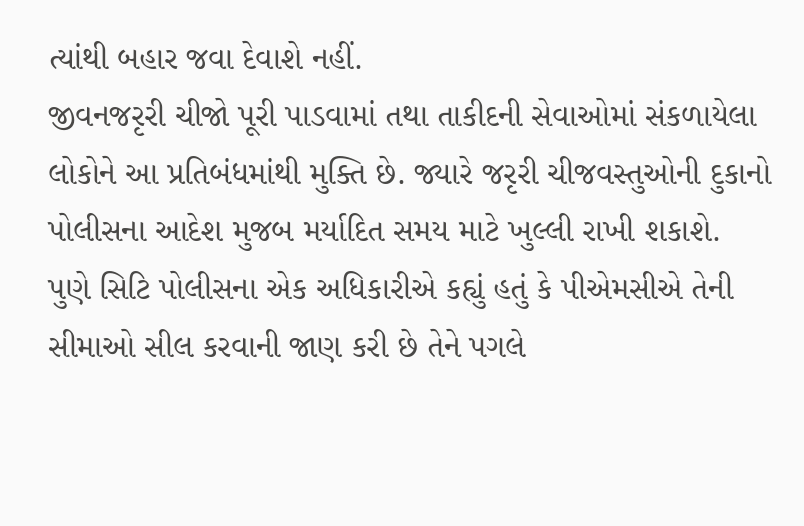ત્યાંથી બહાર જવા દેવાશે નહીં.
જીવનજરૃરી ચીજો પૂરી પાડવામાં તથા તાકીદની સેવાઓમાં સંકળાયેલા લોકોને આ પ્રતિબંધમાંથી મુક્તિ છે. જ્યારે જરૃરી ચીજવસ્તુઓની દુકાનો પોલીસના આદેશ મુજબ મર્યાદિત સમય માટે ખુલ્લી રાખી શકાશે.
પુણે સિટિ પોલીસના એક અધિકારીએ કહ્યું હતું કે પીએમસીએ તેની સીમાઓ સીલ કરવાની જાણ કરી છે તેને પગલે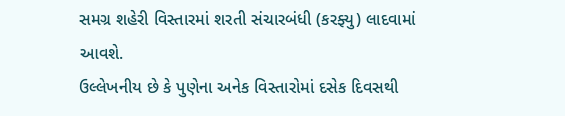સમગ્ર શહેરી વિસ્તારમાં શરતી સંચારબંધી (કરફ્યુ) લાદવામાં આવશે.
ઉલ્લેખનીય છે કે પુણેના અનેક વિસ્તારોમાં દસેક દિવસથી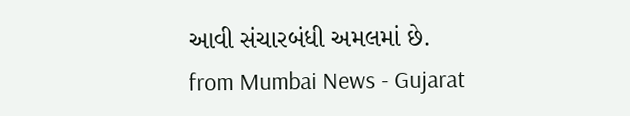આવી સંચારબંધી અમલમાં છે.
from Mumbai News - Gujarat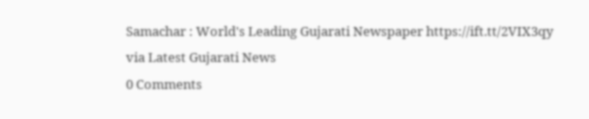Samachar : World's Leading Gujarati Newspaper https://ift.tt/2VIX3qy
via Latest Gujarati News
0 Comments